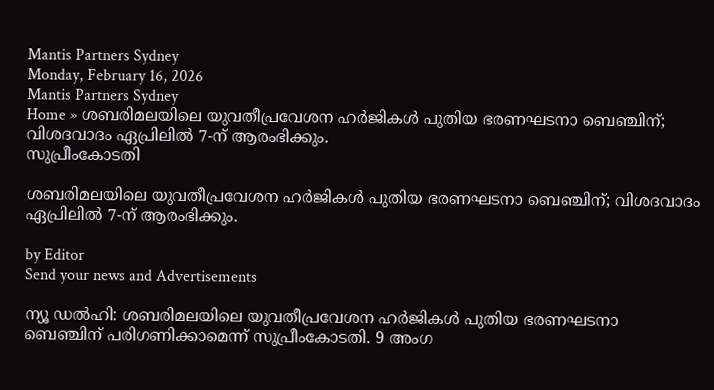Mantis Partners Sydney
Monday, February 16, 2026
Mantis Partners Sydney
Home » ശബരിമലയിലെ യുവതീപ്രവേശന ഹർജികൾ പുതിയ ഭരണഘടനാ ബെഞ്ചിന്; വിശദവാദം ഏപ്രിലിൽ 7-ന് ആരംഭിക്കും.
സുപ്രീംകോടതി

ശബരിമലയിലെ യുവതീപ്രവേശന ഹർജികൾ പുതിയ ഭരണഘടനാ ബെഞ്ചിന്; വിശദവാദം ഏപ്രിലിൽ 7-ന് ആരംഭിക്കും.

by Editor
Send your news and Advertisements

ന്യൂ ഡൽഹി: ശബരിമലയിലെ യുവതീപ്രവേശന ഹർജികൾ പുതിയ ഭരണഘടനാ ബെഞ്ചിന് പരിഗണിക്കാമെന്ന് സുപ്രീംകോടതി. 9 അംഗ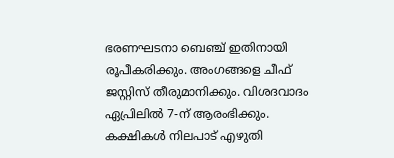ഭരണഘടനാ ബെഞ്ച് ഇതിനായി രൂപീകരിക്കും. അംഗങ്ങളെ ചീഫ് ജസ്റ്റിസ് തീരുമാനിക്കും. വിശദവാദം ഏപ്രിലിൽ 7-ന് ആരംഭിക്കും. കക്ഷികൾ നിലപാട് എഴുതി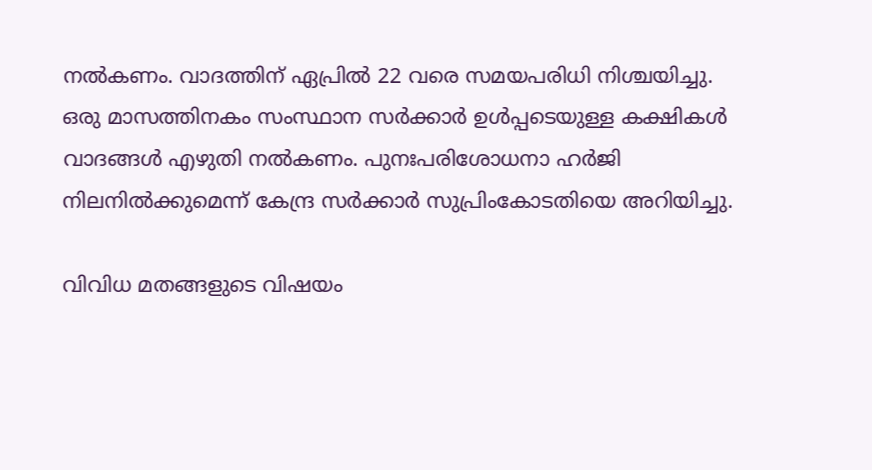നൽകണം. വാദത്തിന് ഏപ്രിൽ 22 വരെ സമയപരിധി നിശ്ചയിച്ചു. ഒരു മാസത്തിനകം സംസ്ഥാന സര്‍ക്കാര്‍ ഉള്‍പ്പടെയുള്ള കക്ഷികള്‍ വാദങ്ങള്‍ എഴുതി നല്‍കണം. പുനഃപരിശോധനാ ഹര്‍ജി നിലനില്‍ക്കുമെന്ന് കേന്ദ്ര സര്‍ക്കാര്‍ സുപ്രിംകോടതിയെ അറിയിച്ചു.

വിവിധ മതങ്ങളുടെ വിഷയം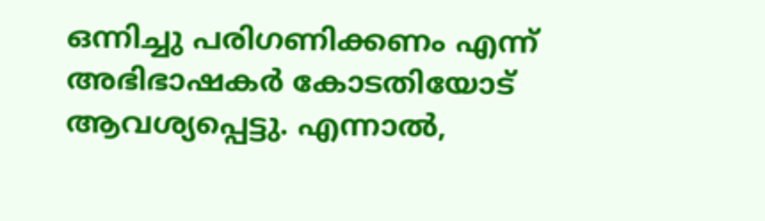ഒന്നിച്ചു പരിഗണിക്കണം എന്ന് അഭിഭാഷകർ കോടതിയോട് ആവശ്യപ്പെട്ടു. എന്നാൽ,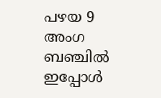പഴയ 9 അംഗ ബഞ്ചിൽ ഇപ്പോൾ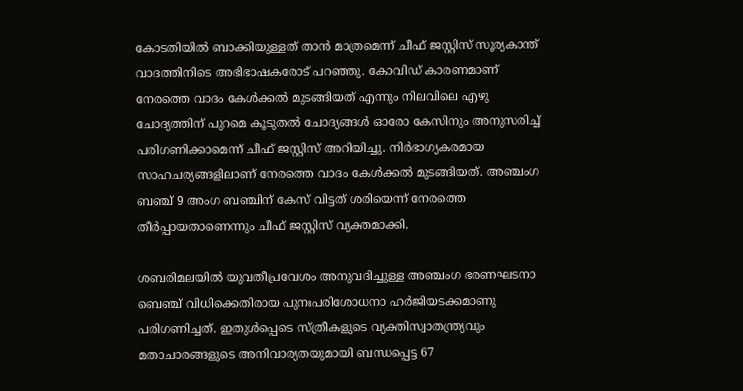കോടതിയിൽ ബാക്കിയുള്ളത് താൻ മാത്രമെന്ന് ചീഫ് ജസ്റ്റിസ് സൂര്യകാന്ത് വാദത്തിനിടെ അഭിഭാഷകരോട് പറഞ്ഞു. കോവിഡ് കാരണമാണ് നേരത്തെ വാദം കേൾക്കൽ മുടങ്ങിയത് എന്നും നിലവിലെ എഴു ചോദ്യത്തിന് പുറമെ കൂടുതൽ ചോദ്യങ്ങൾ ഓരോ കേസിനും അനുസരിച്ച് പരിഗണിക്കാമെന്ന് ചീഫ് ജസ്റ്റിസ് അറിയിച്ചു. നിർഭാഗ്യകരമായ സാഹചര്യങ്ങളിലാണ് നേരത്തെ വാദം കേൾക്കൽ മുടങ്ങിയത്. അഞ്ചംഗ ബഞ്ച് 9 അംഗ ബ‍ഞ്ചിന് കേസ് വിട്ടത് ശരിയെന്ന് നേരത്തെ തീർപ്പായതാണെന്നും ചീഫ് ജസ്റ്റിസ് വ്യക്തമാക്കി.

ശബരിമലയിൽ യുവതീപ്രവേശം അനുവദിച്ചുള്ള അഞ്ചംഗ ഭരണഘടനാ ബെ‍ഞ്ച് വിധിക്കെതിരായ പുനഃപരിശോധനാ ഹർജിയടക്കമാണു പരിഗണിച്ചത്. ഇതുൾപ്പെടെ സ്ത്രീകളുടെ വ്യക്തിസ്വാതന്ത്ര്യവും മതാചാരങ്ങളുടെ അനിവാര്യതയുമായി ബന്ധപ്പെട്ട 67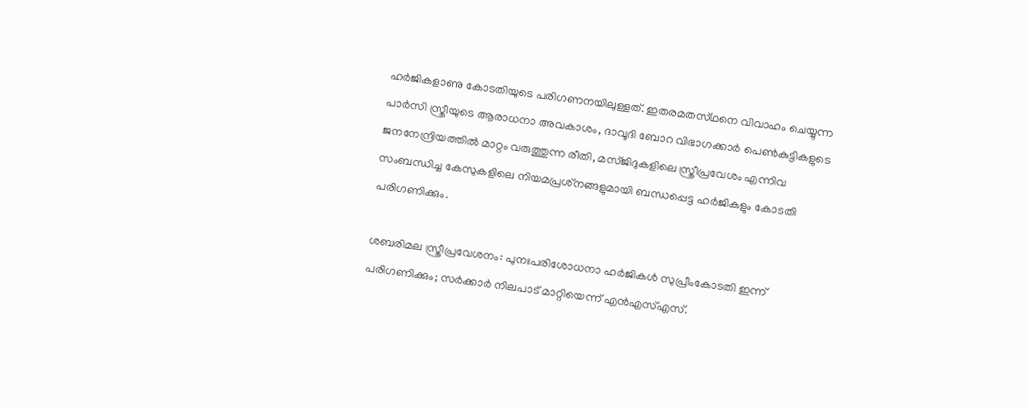ഹർജികളാണു കോടതിയുടെ പരിഗണനയിലുള്ളത്. ഇതരമതസ്‌ഥനെ വിവാഹം ചെയ്യുന്ന പാർസി സ്ത്രീയുടെ ആരാധനാ അവകാശം, ദാവൂദി ബോറ വിഭാഗക്കാർ പെൺകുട്ടികളുടെ ജനനേന്ദ്രിയത്തിൽ മാറ്റം വരുത്തുന്ന രീതി, മസ്‌ജിദുകളിലെ സ്ത്രീപ്രവേശം എന്നിവ സംബന്ധിച്ച കേസുകളിലെ നിയമപ്രശ്‌നങ്ങളുമായി ബന്ധപ്പെട്ട ഹർജികളും കോടതി പരിഗണിക്കും.

ശബരിമല സ്ത്രീപ്രവേശനം: പുനഃപരിശോധനാ ഹർജികൾ സുപ്രീംകോടതി ഇന്ന് പരിഗണിക്കും; സർക്കാർ നിലപാട് മാറ്റിയെന്ന് എൻഎസ്എസ്.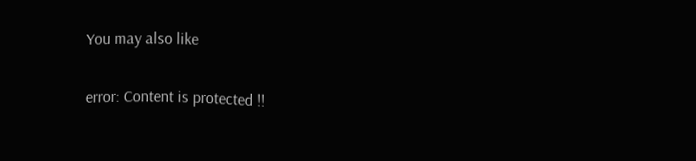You may also like

error: Content is protected !!